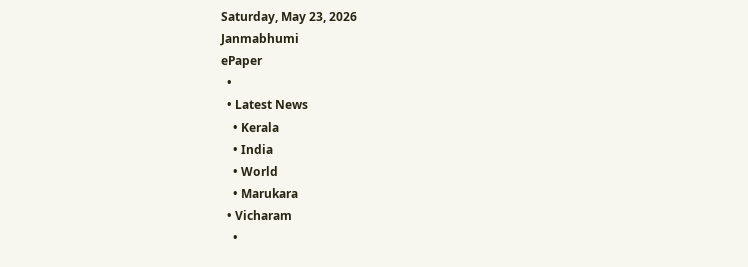Saturday, May 23, 2026
Janmabhumi
ePaper
  •
  • Latest News
    • Kerala
    • India
    • World
    • Marukara
  • Vicharam
    •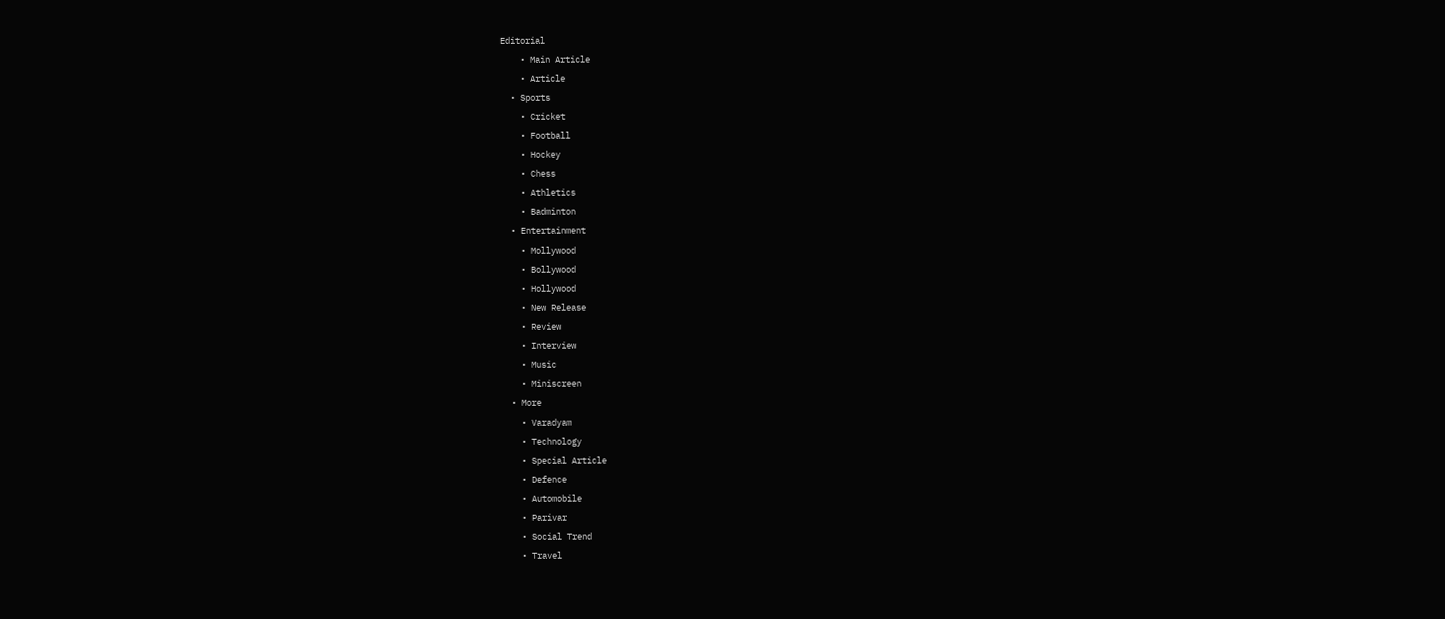Editorial
    • Main Article
    • Article
  • Sports
    • Cricket
    • Football
    • Hockey
    • Chess
    • Athletics
    • Badminton
  • Entertainment
    • Mollywood
    • Bollywood
    • Hollywood
    • New Release
    • Review
    • Interview
    • Music
    • Miniscreen
  • More
    • Varadyam
    • Technology
    • Special Article
    • Defence
    • Automobile
    • Parivar
    • Social Trend
    • Travel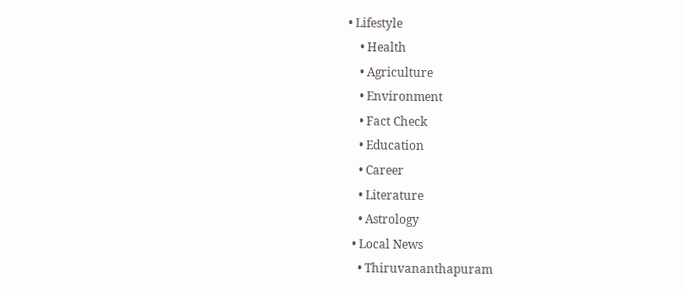• Lifestyle
    • Health
    • Agriculture
    • Environment
    • Fact Check
    • Education
    • Career
    • Literature
    • Astrology
  • Local News
    • Thiruvananthapuram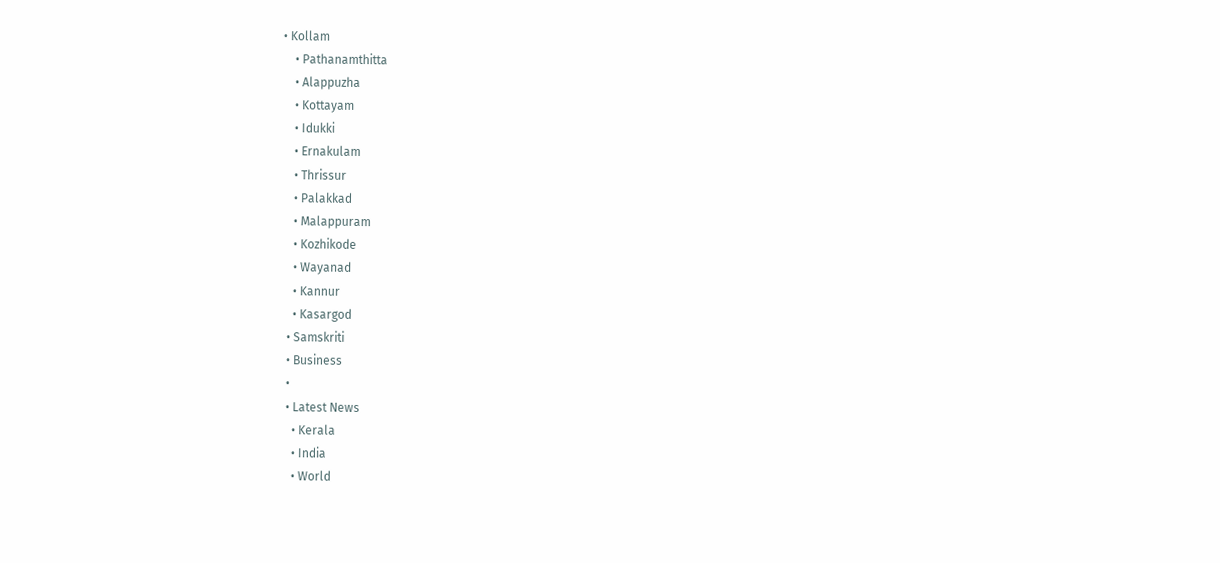• Kollam
    • Pathanamthitta
    • Alappuzha
    • Kottayam
    • Idukki
    • Ernakulam
    • Thrissur
    • Palakkad
    • Malappuram
    • Kozhikode
    • Wayanad
    • Kannur
    • Kasargod
  • Samskriti
  • Business
  •
  • Latest News
    • Kerala
    • India
    • World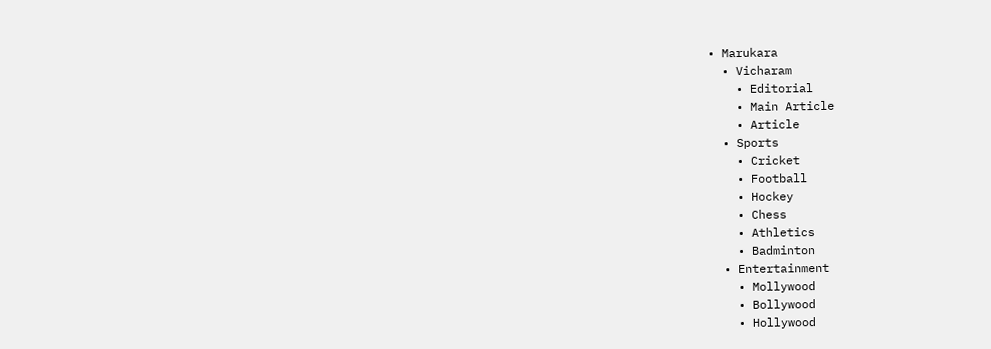• Marukara
  • Vicharam
    • Editorial
    • Main Article
    • Article
  • Sports
    • Cricket
    • Football
    • Hockey
    • Chess
    • Athletics
    • Badminton
  • Entertainment
    • Mollywood
    • Bollywood
    • Hollywood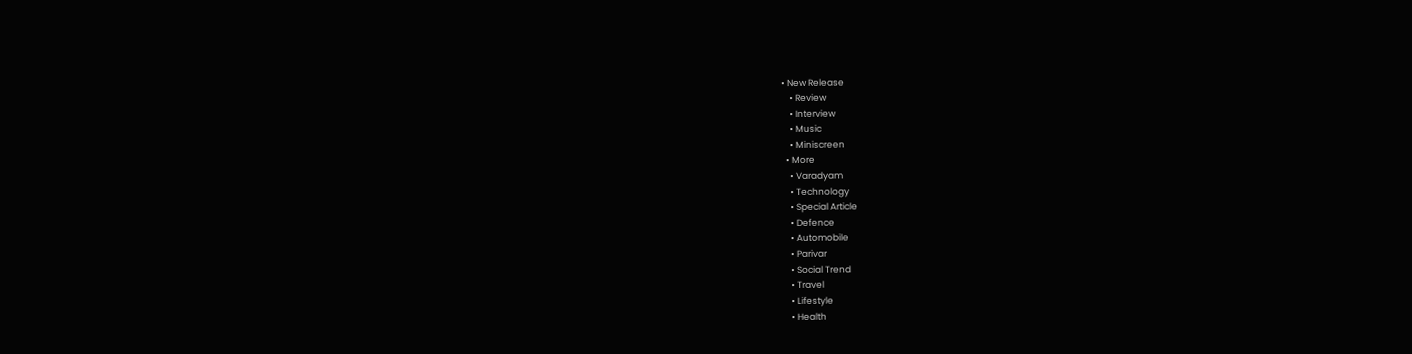• New Release
    • Review
    • Interview
    • Music
    • Miniscreen
  • More
    • Varadyam
    • Technology
    • Special Article
    • Defence
    • Automobile
    • Parivar
    • Social Trend
    • Travel
    • Lifestyle
    • Health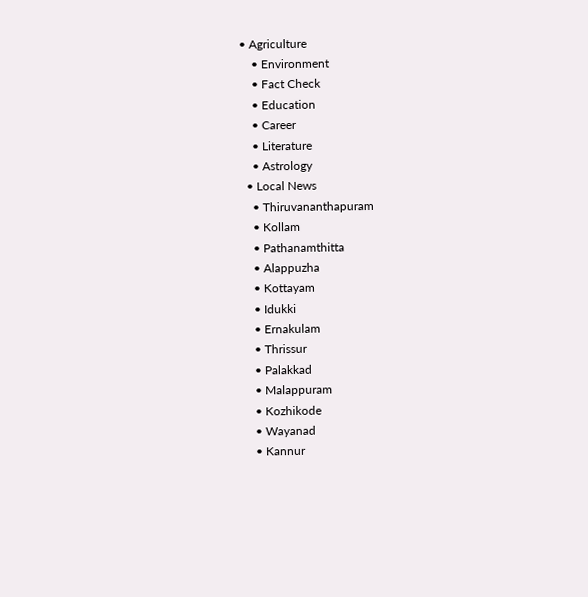• Agriculture
    • Environment
    • Fact Check
    • Education
    • Career
    • Literature
    • Astrology
  • Local News
    • Thiruvananthapuram
    • Kollam
    • Pathanamthitta
    • Alappuzha
    • Kottayam
    • Idukki
    • Ernakulam
    • Thrissur
    • Palakkad
    • Malappuram
    • Kozhikode
    • Wayanad
    • Kannur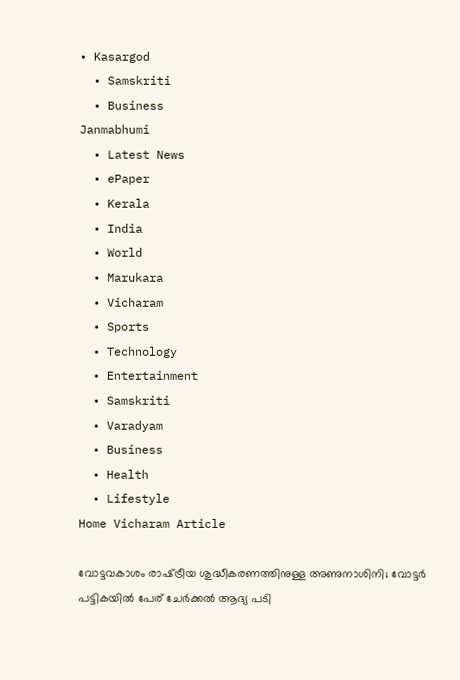• Kasargod
  • Samskriti
  • Business
Janmabhumi
  • Latest News
  • ePaper
  • Kerala
  • India
  • World
  • Marukara
  • Vicharam
  • Sports
  • Technology
  • Entertainment
  • Samskriti
  • Varadyam
  • Business
  • Health
  • Lifestyle
Home Vicharam Article

വോട്ടവകാശം രാഷ്‌ട്രീയ ശുദ്ധീകരണത്തിനുള്ള അണുനാശിനി; വോട്ടര്‍ പട്ടികയില്‍ പേര് ചേര്‍ക്കല്‍ ആദ്യ പടി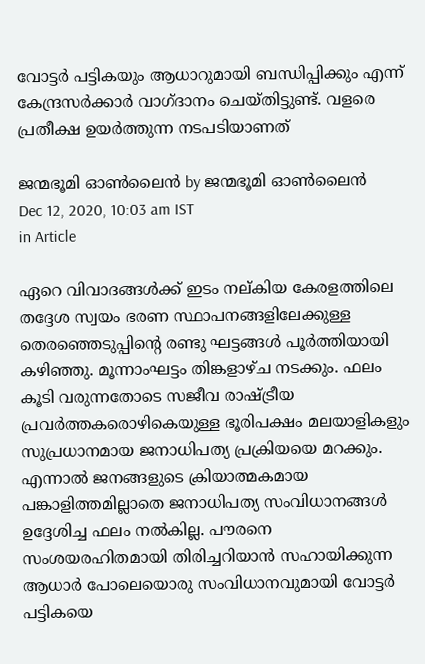വോട്ടര്‍ പട്ടികയും ആധാറുമായി ബന്ധിപ്പിക്കും എന്ന് കേന്ദ്രസര്‍ക്കാര്‍ വാഗ്ദാനം ചെയ്തിട്ടുണ്ട്. വളരെ പ്രതീക്ഷ ഉയര്‍ത്തുന്ന നടപടിയാണത്

ജന്മഭൂമി ഓണ്‍ലൈന്‍ by ജന്മഭൂമി ഓണ്‍ലൈന്‍
Dec 12, 2020, 10:03 am IST
in Article

ഏറെ വിവാദങ്ങള്‍ക്ക് ഇടം നല്കിയ കേരളത്തിലെ തദ്ദേശ സ്വയം ഭരണ സ്ഥാപനങ്ങളിലേക്കുള്ള തെരഞ്ഞെടുപ്പിന്റെ രണ്ടു ഘട്ടങ്ങള്‍ പൂര്‍ത്തിയായി കഴിഞ്ഞു. മൂന്നാംഘട്ടം തിങ്കളാഴ്ച നടക്കും. ഫലം കൂടി വരുന്നതോടെ സജീവ രാഷ്‌ട്രീയ പ്രവര്‍ത്തകരൊഴികെയുള്ള ഭൂരിപക്ഷം മലയാളികളും സുപ്രധാനമായ ജനാധിപത്യ പ്രക്രിയയെ മറക്കും. എന്നാല്‍ ജനങ്ങളുടെ ക്രിയാത്മകമായ പങ്കാളിത്തമില്ലാതെ ജനാധിപത്യ സംവിധാനങ്ങള്‍ ഉദ്ദേശിച്ച ഫലം നല്‍കില്ല. പൗരനെ സംശയരഹിതമായി തിരിച്ചറിയാന്‍ സഹായിക്കുന്ന ആധാര്‍ പോലെയൊരു സംവിധാനവുമായി വോട്ടര്‍ പട്ടികയെ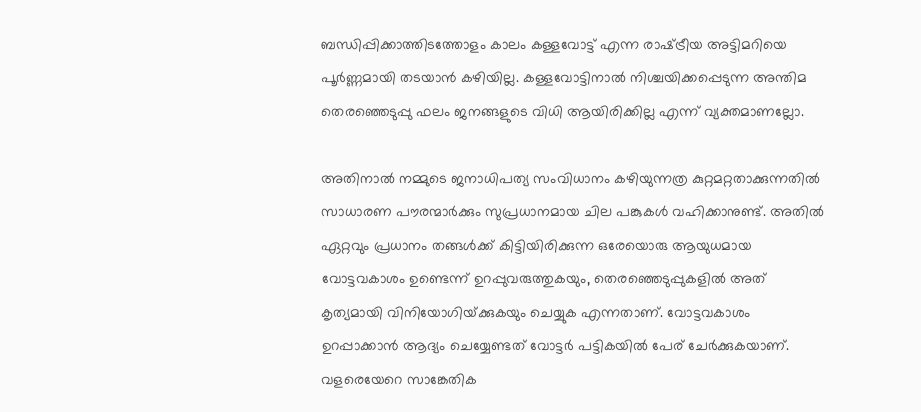ബന്ധിപ്പിക്കാത്തിടത്തോളം കാലം കള്ളവോട്ട് എന്ന രാഷ്‌ട്രീയ അട്ടിമറിയെ പൂര്‍ണ്ണമായി തടയാന്‍ കഴിയില്ല. കള്ളവോട്ടിനാല്‍ നിശ്ചയിക്കപ്പെടുന്ന അന്തിമ തെരഞ്ഞെടുപ്പു ഫലം ജനങ്ങളുടെ വിധി ആയിരിക്കില്ല എന്ന് വ്യക്തമാണല്ലോ.

അതിനാല്‍ നമ്മുടെ ജനാധിപത്യ സംവിധാനം കഴിയുന്നത്ര കുറ്റമറ്റതാക്കുന്നതില്‍ സാധാരണ പൗരന്മാര്‍ക്കും സുപ്രധാനമായ ചില പങ്കുകള്‍ വഹിക്കാനുണ്ട്. അതില്‍ ഏറ്റവും പ്രധാനം തങ്ങള്‍ക്ക് കിട്ടിയിരിക്കുന്ന ഒരേയൊരു ആയുധമായ വോട്ടവകാശം ഉണ്ടെന്ന് ഉറപ്പുവരുത്തുകയും, തെരഞ്ഞെടുപ്പുകളില്‍ അത് കൃത്യമായി വിനിയോഗിയ്‌ക്കുകയും ചെയ്യുക എന്നതാണ്. വോട്ടവകാശം ഉറപ്പാക്കാന്‍ ആദ്യം ചെയ്യേണ്ടത് വോട്ടര്‍ പട്ടികയില്‍ പേര് ചേര്‍ക്കുകയാണ്. വളരെയേറെ സാങ്കേതിക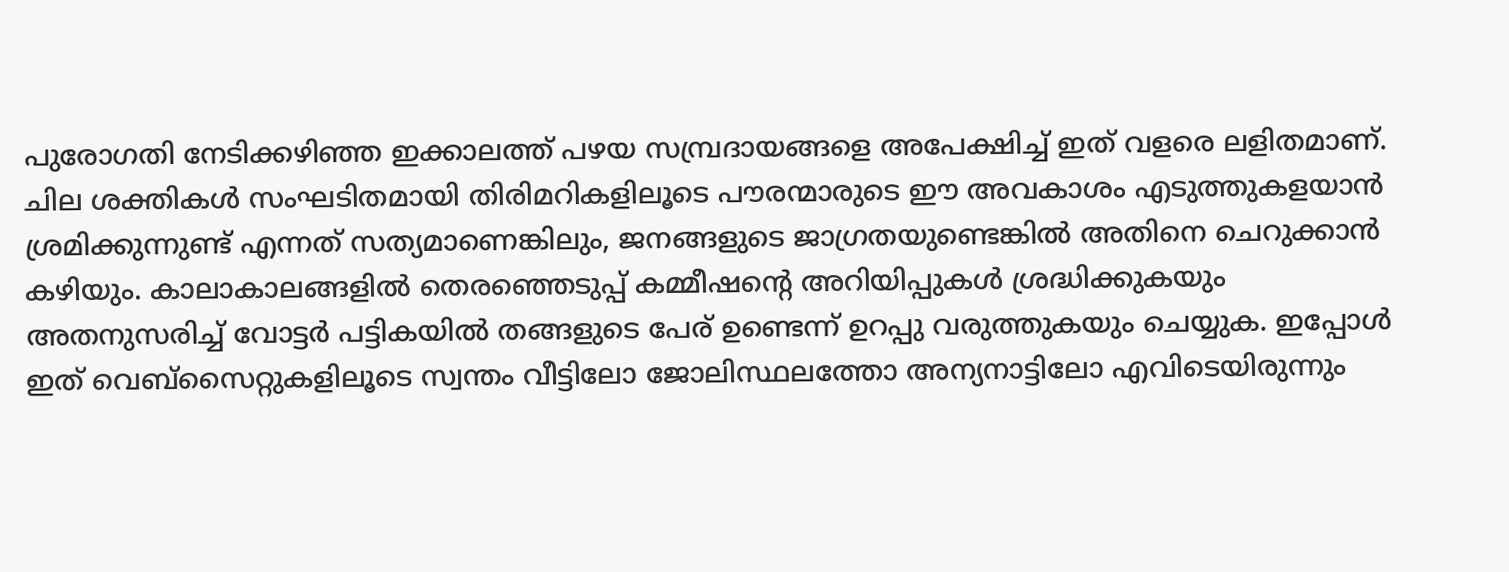പുരോഗതി നേടിക്കഴിഞ്ഞ ഇക്കാലത്ത് പഴയ സമ്പ്രദായങ്ങളെ അപേക്ഷിച്ച് ഇത് വളരെ ലളിതമാണ്. ചില ശക്തികള്‍ സംഘടിതമായി തിരിമറികളിലൂടെ പൗരന്മാരുടെ ഈ അവകാശം എടുത്തുകളയാന്‍ ശ്രമിക്കുന്നുണ്ട് എന്നത് സത്യമാണെങ്കിലും, ജനങ്ങളുടെ ജാഗ്രതയുണ്ടെങ്കില്‍ അതിനെ ചെറുക്കാന്‍ കഴിയും. കാലാകാലങ്ങളില്‍ തെരഞ്ഞെടുപ്പ് കമ്മീഷന്റെ അറിയിപ്പുകള്‍ ശ്രദ്ധിക്കുകയും അതനുസരിച്ച് വോട്ടര്‍ പട്ടികയില്‍ തങ്ങളുടെ പേര് ഉണ്ടെന്ന് ഉറപ്പു വരുത്തുകയും ചെയ്യുക. ഇപ്പോള്‍ ഇത് വെബ്‌സൈറ്റുകളിലൂടെ സ്വന്തം വീട്ടിലോ ജോലിസ്ഥലത്തോ അന്യനാട്ടിലോ എവിടെയിരുന്നും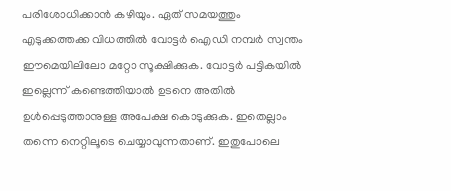പരിശോധിക്കാന്‍ കഴിയും. ഏത് സമയത്തും എടുക്കത്തക്ക വിധത്തില്‍ വോട്ടര്‍ ഐഡി നമ്പര്‍ സ്വന്തം ഈമെയിലിലോ മറ്റോ സൂക്ഷിക്കുക. വോട്ടര്‍ പട്ടികയില്‍ ഇല്ലെന്ന് കണ്ടെത്തിയാല്‍ ഉടനെ അതില്‍ ഉള്‍പ്പെടുത്താനുള്ള അപേക്ഷ കൊടുക്കുക. ഇതെല്ലാം തന്നെ നെറ്റിലൂടെ ചെയ്യാവുന്നതാണ്. ഇതുപോലെ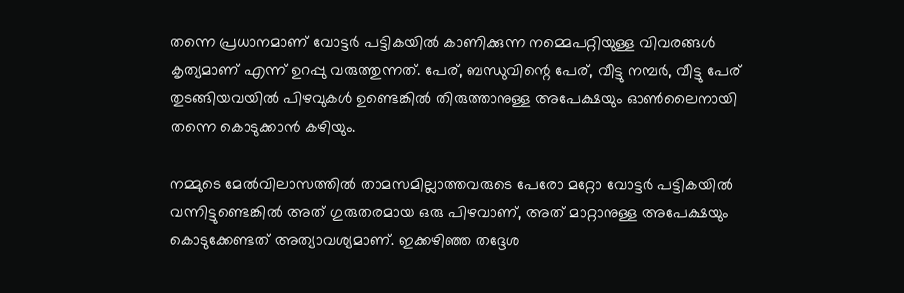തന്നെ പ്രധാനമാണ് വോട്ടര്‍ പട്ടികയില്‍ കാണിക്കുന്ന നമ്മെപറ്റിയുള്ള വിവരങ്ങള്‍ കൃത്യമാണ് എന്ന് ഉറപ്പു വരുത്തുന്നത്. പേര്, ബന്ധുവിന്റെ പേര്, വീട്ടു നമ്പര്‍, വീട്ടു പേര് തുടങ്ങിയവയില്‍ പിഴവുകള്‍ ഉണ്ടെങ്കില്‍ തിരുത്താനുള്ള അപേക്ഷയും ഓണ്‍ലൈനായി തന്നെ കൊടുക്കാന്‍ കഴിയും.

നമ്മുടെ മേല്‍വിലാസത്തില്‍ താമസമില്ലാത്തവരുടെ പേരോ മറ്റോ വോട്ടര്‍ പട്ടികയില്‍ വന്നിട്ടുണ്ടെങ്കില്‍ അത് ഗുരുതരമായ ഒരു പിഴവാണ്, അത് മാറ്റാനുള്ള അപേക്ഷയും കൊടുക്കേണ്ടത് അത്യാവശ്യമാണ്. ഇക്കഴിഞ്ഞ തദ്ദേശ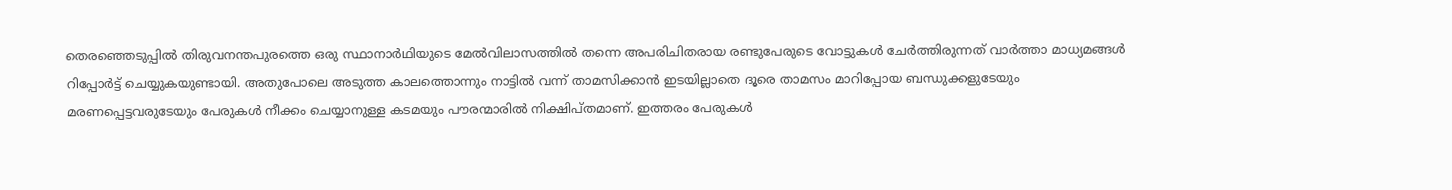തെരഞ്ഞെടുപ്പില്‍ തിരുവനന്തപുരത്തെ ഒരു സ്ഥാനാര്‍ഥിയുടെ മേല്‍വിലാസത്തില്‍ തന്നെ അപരിചിതരായ രണ്ടുപേരുടെ വോട്ടുകള്‍ ചേര്‍ത്തിരുന്നത് വാര്‍ത്താ മാധ്യമങ്ങള്‍ റിപ്പോര്‍ട്ട് ചെയ്യുകയുണ്ടായി. അതുപോലെ അടുത്ത കാലത്തൊന്നും നാട്ടില്‍ വന്ന് താമസിക്കാന്‍ ഇടയില്ലാതെ ദൂരെ താമസം മാറിപ്പോയ ബന്ധുക്കളുടേയും മരണപ്പെട്ടവരുടേയും പേരുകള്‍ നീക്കം ചെയ്യാനുള്ള കടമയും പൗരന്മാരില്‍ നിക്ഷിപ്തമാണ്. ഇത്തരം പേരുകള്‍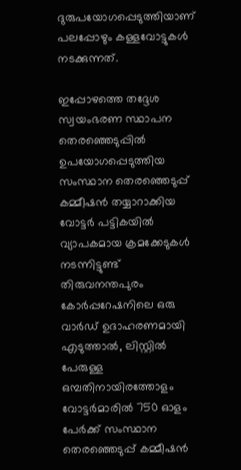ദുരുപയോഗപ്പെടുത്തിയാണ് പലപ്പോഴും കള്ളവോട്ടുകള്‍ നടക്കുന്നത്.

ഇപ്പോഴത്തെ തദ്ദേശ സ്വയംഭരണ സ്ഥാപന തെരഞ്ഞെടുപ്പില്‍ ഉപയോഗപ്പെടുത്തിയ സംസ്ഥാന തെരഞ്ഞെടുപ്പ് കമ്മീഷന്‍ തയ്യാറാക്കിയ വോട്ടര്‍ പട്ടികയില്‍ വ്യാപകമായ ക്രമക്കേടുകള്‍ നടന്നിട്ടുണ്ട് തിരുവനന്തപുരം കോര്‍പ്പറേഷനിലെ ഒരു വാര്‍ഡ് ഉദാഹരണമായി എടുത്താല്‍, ലിസ്റ്റില്‍ പേരുള്ള ഒമ്പതിനായിരത്തോളം വോട്ടര്‍മാരില്‍ 750 ഓളം പേര്‍ക്ക് സംസ്ഥാന തെരഞ്ഞെടുപ്പ് കമ്മീഷന്‍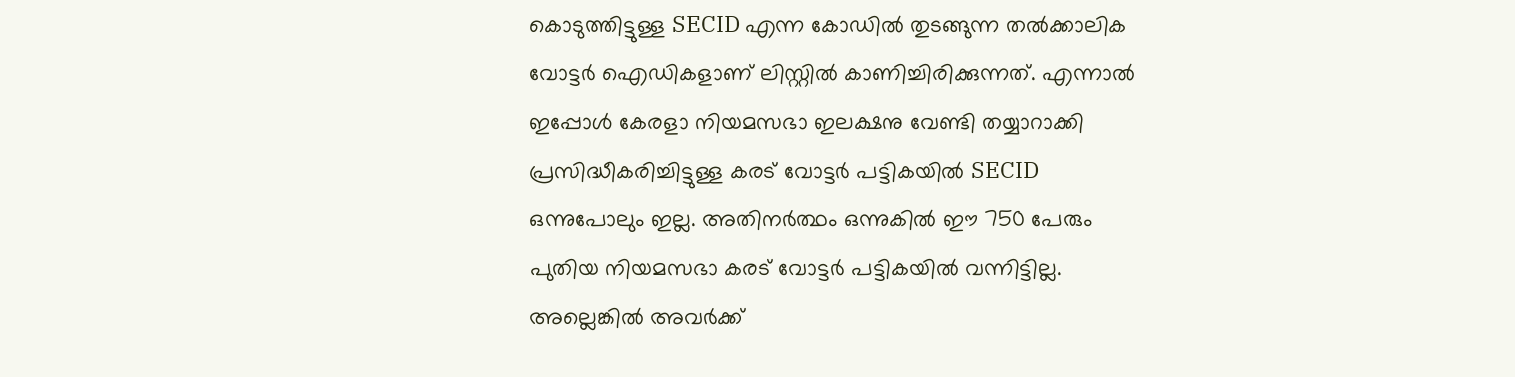കൊടുത്തിട്ടുള്ള SECID എന്ന കോഡില്‍ തുടങ്ങുന്ന തല്‍ക്കാലിക വോട്ടര്‍ ഐഡികളാണ് ലിസ്റ്റില്‍ കാണിച്ചിരിക്കുന്നത്. എന്നാല്‍ ഇപ്പോള്‍ കേരളാ നിയമസഭാ ഇലക്ഷനു വേണ്ടി തയ്യാറാക്കി പ്രസിദ്ധീകരിച്ചിട്ടുള്ള കരട് വോട്ടര്‍ പട്ടികയില്‍ SECID ഒന്നുപോലും ഇല്ല. അതിനര്‍ത്ഥം ഒന്നുകില്‍ ഈ 750 പേരും പുതിയ നിയമസഭാ കരട് വോട്ടര്‍ പട്ടികയില്‍ വന്നിട്ടില്ല. അല്ലെങ്കില്‍ അവര്‍ക്ക്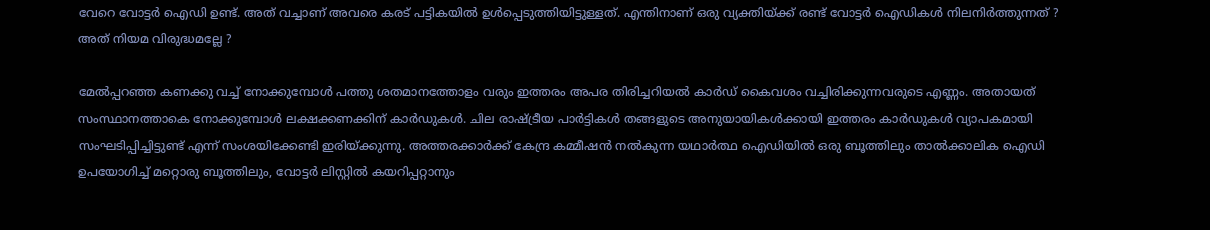വേറെ വോട്ടര്‍ ഐഡി ഉണ്ട്. അത് വച്ചാണ് അവരെ കരട് പട്ടികയില്‍ ഉള്‍പ്പെടുത്തിയിട്ടുള്ളത്. എന്തിനാണ് ഒരു വ്യക്തിയ്‌ക്ക് രണ്ട് വോട്ടര്‍ ഐഡികള്‍ നിലനിര്‍ത്തുന്നത് ? അത് നിയമ വിരുദ്ധമല്ലേ ?

മേല്‍പ്പറഞ്ഞ കണക്കു വച്ച് നോക്കുമ്പോള്‍ പത്തു ശതമാനത്തോളം വരും ഇത്തരം അപര തിരിച്ചറിയല്‍ കാര്‍ഡ് കൈവശം വച്ചിരിക്കുന്നവരുടെ എണ്ണം. അതായത് സംസ്ഥാനത്താകെ നോക്കുമ്പോള്‍ ലക്ഷക്കണക്കിന് കാര്‍ഡുകള്‍. ചില രാഷ്‌ട്രീയ പാര്‍ട്ടികള്‍ തങ്ങളുടെ അനുയായികള്‍ക്കായി ഇത്തരം കാര്‍ഡുകള്‍ വ്യാപകമായി സംഘടിപ്പിച്ചിട്ടുണ്ട് എന്ന് സംശയിക്കേണ്ടി ഇരിയ്‌ക്കുന്നു. അത്തരക്കാര്‍ക്ക് കേന്ദ്ര കമ്മീഷന്‍ നല്‍കുന്ന യഥാര്‍ത്ഥ ഐഡിയില്‍ ഒരു ബൂത്തിലും താല്‍ക്കാലിക ഐഡി ഉപയോഗിച്ച് മറ്റൊരു ബൂത്തിലും, വോട്ടര്‍ ലിസ്റ്റില്‍ കയറിപ്പറ്റാനും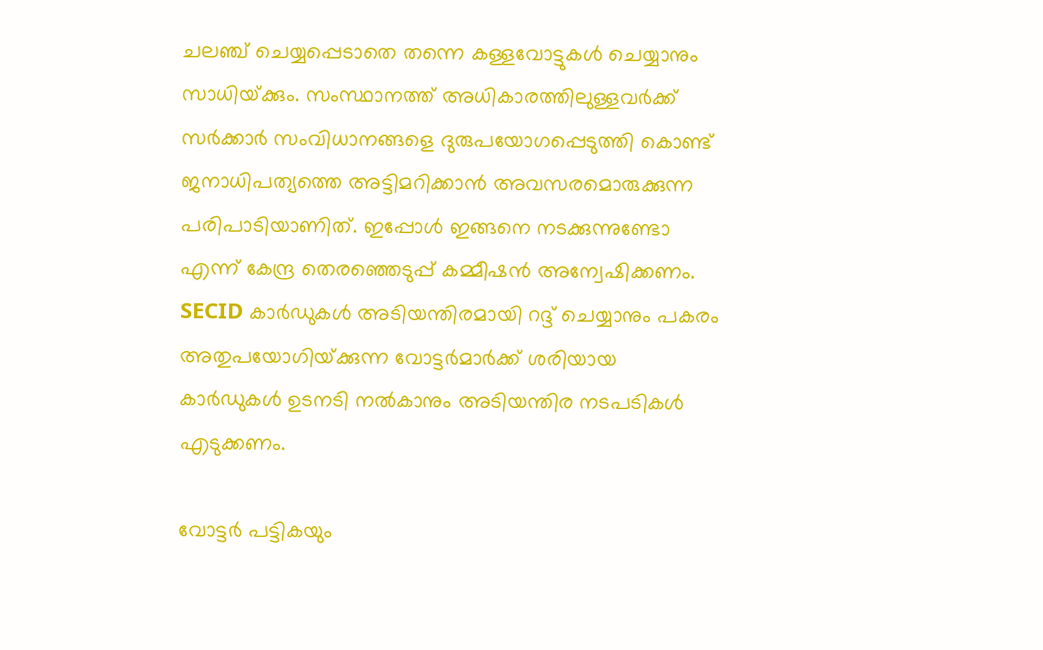ചലഞ്ച് ചെയ്യപ്പെടാതെ തന്നെ കള്ളവോട്ടുകള്‍ ചെയ്യാനും സാധിയ്‌ക്കും. സംസ്ഥാനത്ത് അധികാരത്തിലുള്ളവര്‍ക്ക് സര്‍ക്കാര്‍ സംവിധാനങ്ങളെ ദുരുപയോഗപ്പെടുത്തി കൊണ്ട് ജനാധിപത്യത്തെ അട്ടിമറിക്കാന്‍ അവസരമൊരുക്കുന്ന പരിപാടിയാണിത്. ഇപ്പോള്‍ ഇങ്ങനെ നടക്കുന്നുണ്ടോ എന്ന് കേന്ദ്ര തെരഞ്ഞെടുപ്പ് കമ്മീഷന്‍ അന്വേഷിക്കണം. SECID കാര്‍ഡുകള്‍ അടിയന്തിരമായി റദ്ദ് ചെയ്യാനും പകരം അതുപയോഗിയ്‌ക്കുന്ന വോട്ടര്‍മാര്‍ക്ക് ശരിയായ കാര്‍ഡുകള്‍ ഉടനടി നല്‍കാനും അടിയന്തിര നടപടികള്‍ എടുക്കണം.

വോട്ടര്‍ പട്ടികയും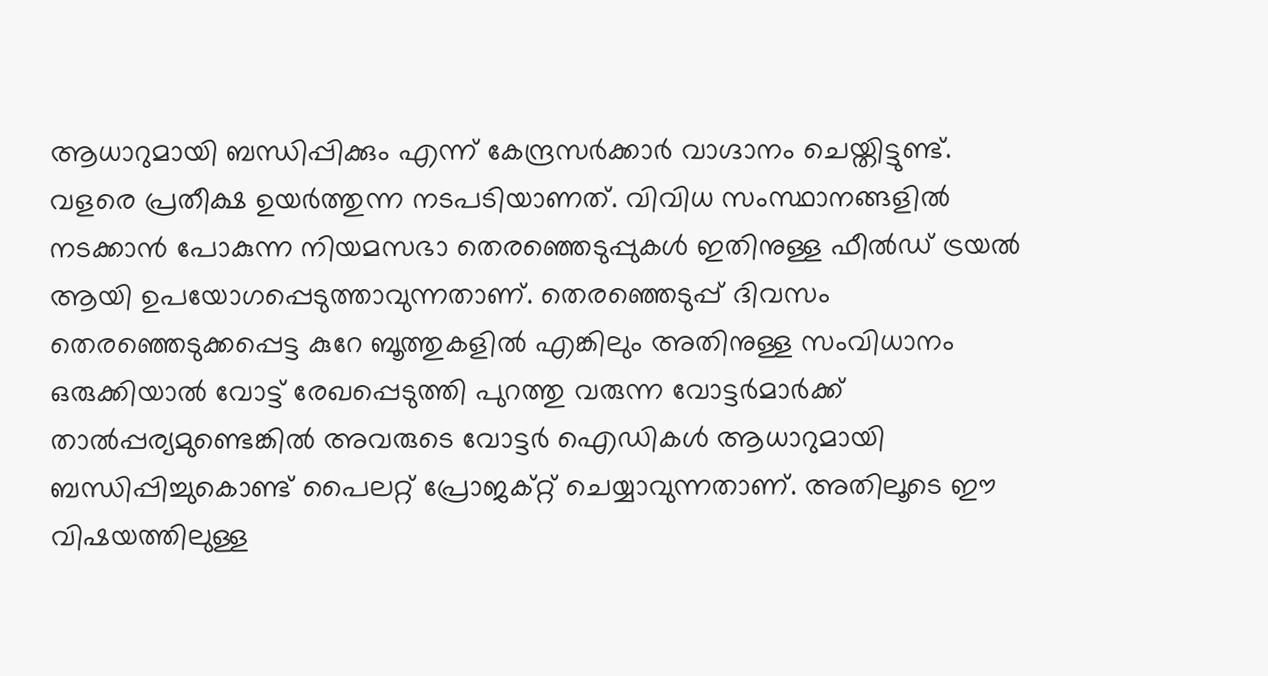ആധാറുമായി ബന്ധിപ്പിക്കും എന്ന് കേന്ദ്രസര്‍ക്കാര്‍ വാഗ്ദാനം ചെയ്തിട്ടുണ്ട്. വളരെ പ്രതീക്ഷ ഉയര്‍ത്തുന്ന നടപടിയാണത്. വിവിധ സംസ്ഥാനങ്ങളില്‍ നടക്കാന്‍ പോകുന്ന നിയമസഭാ തെരഞ്ഞെടുപ്പുകള്‍ ഇതിനുള്ള ഫീല്‍ഡ് ട്രയല്‍ ആയി ഉപയോഗപ്പെടുത്താവുന്നതാണ്. തെരഞ്ഞെടുപ്പ് ദിവസം തെരഞ്ഞെടുക്കപ്പെട്ട കുറേ ബൂത്തുകളില്‍ എങ്കിലും അതിനുള്ള സംവിധാനം ഒരുക്കിയാല്‍ വോട്ട് രേഖപ്പെടുത്തി പുറത്തു വരുന്ന വോട്ടര്‍മാര്‍ക്ക് താല്‍പ്പര്യമുണ്ടെങ്കില്‍ അവരുടെ വോട്ടര്‍ ഐഡികള്‍ ആധാറുമായി ബന്ധിപ്പിച്ചുകൊണ്ട് പൈലറ്റ് പ്രോജക്റ്റ് ചെയ്യാവുന്നതാണ്. അതിലൂടെ ഈ വിഷയത്തിലുള്ള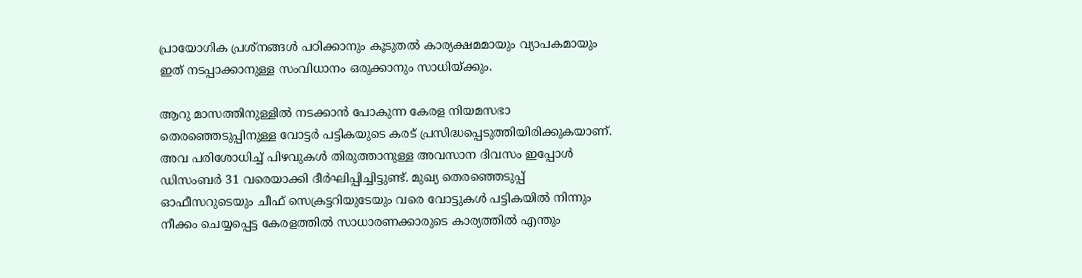പ്രായോഗിക പ്രശ്‌നങ്ങള്‍ പഠിക്കാനും കൂടുതല്‍ കാര്യക്ഷമമായും വ്യാപകമായും ഇത് നടപ്പാക്കാനുള്ള സംവിധാനം ഒരുക്കാനും സാധിയ്‌ക്കും.

ആറു മാസത്തിനുള്ളില്‍ നടക്കാന്‍ പോകുന്ന കേരള നിയമസഭാ തെരഞ്ഞെടുപ്പിനുള്ള വോട്ടര്‍ പട്ടികയുടെ കരട് പ്രസിദ്ധപ്പെടുത്തിയിരിക്കുകയാണ്. അവ പരിശോധിച്ച് പിഴവുകള്‍ തിരുത്താനുള്ള അവസാന ദിവസം ഇപ്പോള്‍ ഡിസംബര്‍ 31 വരെയാക്കി ദീര്‍ഘിപ്പിച്ചിട്ടുണ്ട്. മുഖ്യ തെരഞ്ഞെടുപ്പ് ഓഫീസറുടെയും ചീഫ് സെക്രട്ടറിയുടേയും വരെ വോട്ടുകള്‍ പട്ടികയില്‍ നിന്നും നീക്കം ചെയ്യപ്പെട്ട കേരളത്തില്‍ സാധാരണക്കാരുടെ കാര്യത്തില്‍ എന്തും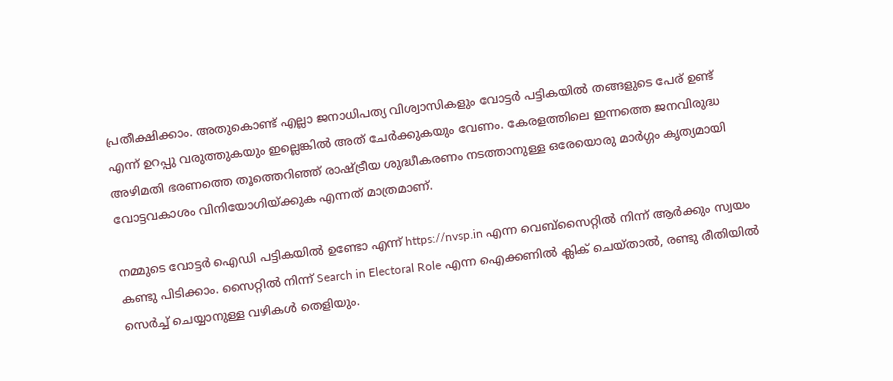പ്രതീക്ഷിക്കാം. അതുകൊണ്ട് എല്ലാ ജനാധിപത്യ വിശ്വാസികളും വോട്ടര്‍ പട്ടികയില്‍ തങ്ങളുടെ പേര് ഉണ്ട് എന്ന് ഉറപ്പു വരുത്തുകയും ഇല്ലെങ്കില്‍ അത് ചേര്‍ക്കുകയും വേണം. കേരളത്തിലെ ഇന്നത്തെ ജനവിരുദ്ധ അഴിമതി ഭരണത്തെ തൂത്തെറിഞ്ഞ് രാഷ്‌ട്രീയ ശുദ്ധീകരണം നടത്താനുള്ള ഒരേയൊരു മാര്‍ഗ്ഗം കൃത്യമായി വോട്ടവകാശം വിനിയോഗിയ്‌ക്കുക എന്നത് മാത്രമാണ്.

നമ്മുടെ വോട്ടര്‍ ഐഡി പട്ടികയില്‍ ഉണ്ടോ എന്ന് https://nvsp.in എന്ന വെബ്‌സൈറ്റില്‍ നിന്ന് ആര്‍ക്കും സ്വയം കണ്ടു പിടിക്കാം. സൈറ്റില്‍ നിന്ന് Search in Electoral Role എന്ന ഐക്കണില്‍ ക്ലിക് ചെയ്താല്‍, രണ്ടു രീതിയില്‍ സെര്‍ച്ച് ചെയ്യാനുള്ള വഴികള്‍ തെളിയും.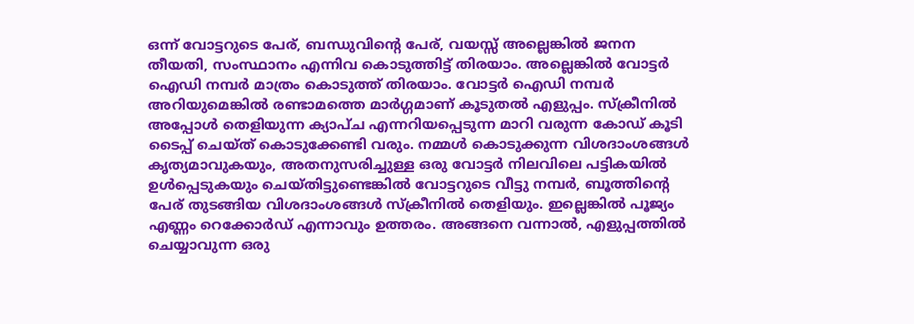ഒന്ന് വോട്ടറുടെ പേര്, ബന്ധുവിന്റെ പേര്, വയസ്സ് അല്ലെങ്കില്‍ ജനന തീയതി, സംസ്ഥാനം എന്നിവ കൊടുത്തിട്ട് തിരയാം. അല്ലെങ്കില്‍ വോട്ടര്‍ ഐഡി നമ്പര്‍ മാത്രം കൊടുത്ത് തിരയാം. വോട്ടര്‍ ഐഡി നമ്പര്‍ അറിയുമെങ്കില്‍ രണ്ടാമത്തെ മാര്‍ഗ്ഗമാണ് കൂടുതല്‍ എളുപ്പം. സ്‌ക്രീനില്‍ അപ്പോള്‍ തെളിയുന്ന ക്യാപ്ച എന്നറിയപ്പെടുന്ന മാറി വരുന്ന കോഡ് കൂടി ടൈപ്പ് ചെയ്ത് കൊടുക്കേണ്ടി വരും. നമ്മള്‍ കൊടുക്കുന്ന വിശദാംശങ്ങള്‍ കൃത്യമാവുകയും, അതനുസരിച്ചുള്ള ഒരു വോട്ടര്‍ നിലവിലെ പട്ടികയില്‍ ഉള്‍പ്പെടുകയും ചെയ്തിട്ടുണ്ടെങ്കില്‍ വോട്ടറുടെ വീട്ടു നമ്പര്‍, ബൂത്തിന്റെ പേര് തുടങ്ങിയ വിശദാംശങ്ങള്‍ സ്‌ക്രീനില്‍ തെളിയും. ഇല്ലെങ്കില്‍ പൂജ്യം എണ്ണം റെക്കോര്‍ഡ് എന്നാവും ഉത്തരം. അങ്ങനെ വന്നാല്‍, എളുപ്പത്തില്‍ ചെയ്യാവുന്ന ഒരു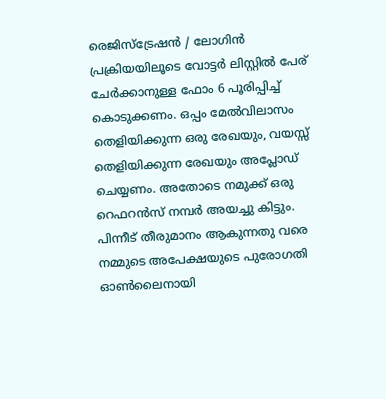രെജിസ്‌ട്രേഷന്‍ / ലോഗിന്‍ പ്രക്രിയയിലൂടെ വോട്ടര്‍ ലിസ്റ്റില്‍ പേര് ചേര്‍ക്കാനുള്ള ഫോം 6 പൂരിപ്പിച്ച് കൊടുക്കണം. ഒപ്പം മേല്‍വിലാസം തെളിയിക്കുന്ന ഒരു രേഖയും, വയസ്സ് തെളിയിക്കുന്ന രേഖയും അപ്ലോഡ് ചെയ്യണം. അതോടെ നമുക്ക് ഒരു റെഫറന്‍സ് നമ്പര്‍ അയച്ചു കിട്ടും. പിന്നീട് തീരുമാനം ആകുന്നതു വരെ നമ്മുടെ അപേക്ഷയുടെ പുരോഗതി ഓണ്‍ലൈനായി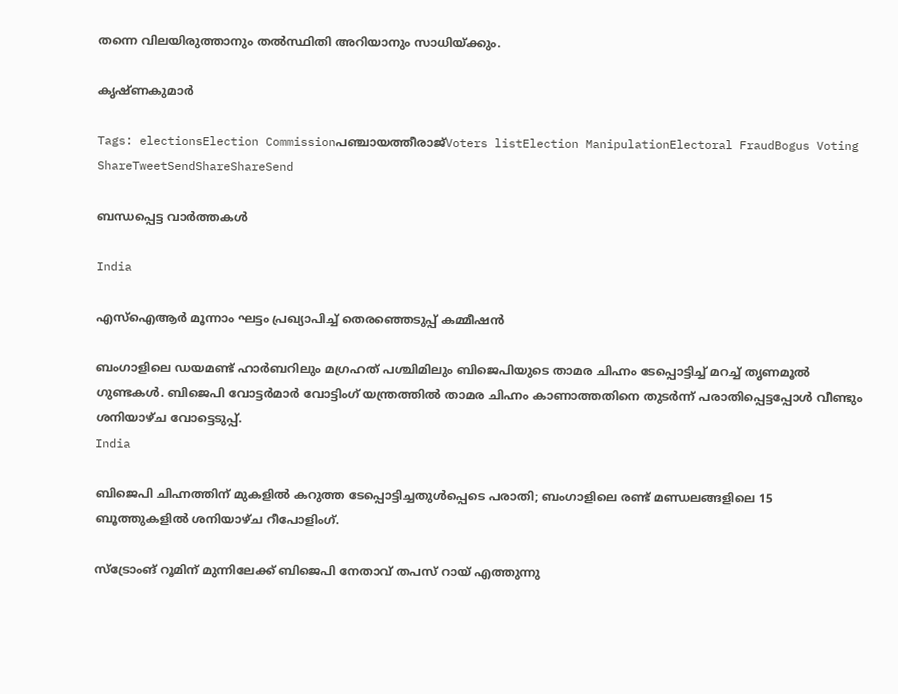തന്നെ വിലയിരുത്താനും തല്‍സ്ഥിതി അറിയാനും സാധിയ്‌ക്കും.

കൃഷ്ണകുമാര്‍

Tags: electionsElection Commissionപഞ്ചായത്തീരാജ്Voters listElection ManipulationElectoral FraudBogus Voting
ShareTweetSendShareShareSend

ബന്ധപ്പെട്ട വാര്‍ത്തകള്‍

India

എസ്ഐആർ മൂന്നാം ഘട്ടം പ്രഖ്യാപിച്ച് തെരഞ്ഞെടുപ്പ് കമ്മീഷൻ

ബംഗാളിലെ ഡയമണ്ട് ഹാര്‍ബറിലും മഗ്രഹത് പശ്ചിമിലും ബിജെപിയുടെ താമര ചിഹ്നം ടേപ്പൊട്ടിച്ച് മറച്ച് തൃണമൂല്‍ ഗുണ്ടകള്‍. ബിജെപി വോട്ടര്‍മാര്‍ വോട്ടിംഗ് യന്ത്രത്തില്‍ താമര ചിഹ്നം കാണാത്തതിനെ തുടര്‍ന്ന് പരാതിപ്പെട്ടപ്പോള്‍ വീണ്ടും ശനിയാഴ്ച വോട്ടെടുപ്പ്.
India

ബിജെപി ചിഹ്നത്തിന് മുകളില്‍ കറുത്ത ടേപ്പൊട്ടിച്ചതുള്‍പ്പെടെ പരാതി; ബംഗാളിലെ രണ്ട് മണ്ഡലങ്ങളിലെ 15 ബൂത്തുകളിൽ ശനിയാഴ്ച റീപോളിംഗ്.

സ്ട്രോംങ് റൂമിന് മുന്നിലേക്ക് ബിജെപി നേതാവ് തപസ് റായ് എത്തുന്നു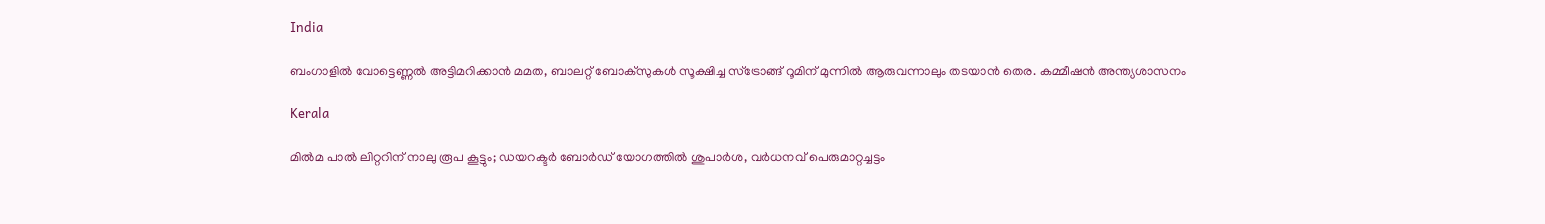India

ബംഗാളില്‍ വോട്ടെണ്ണല്‍ അട്ടിമറിക്കാന്‍ മമത, ബാലറ്റ് ബോക്സുകള്‍ സൂക്ഷിച്ച സ്ട്രോങ്ങ് റൂമിന് മുന്നില്‍ ആരുവന്നാലും തടയാന്‍ തെര. കമ്മീഷന്‍ അന്ത്യശാസനം

Kerala

മിൽമ പാൽ ലിറ്ററിന് നാലു രൂപ കൂട്ടും; ഡയറക്ടർ ബോർഡ് യോഗത്തിൽ ശുപാർശ, വർധനവ് പെരുമാറ്റച്ചട്ടം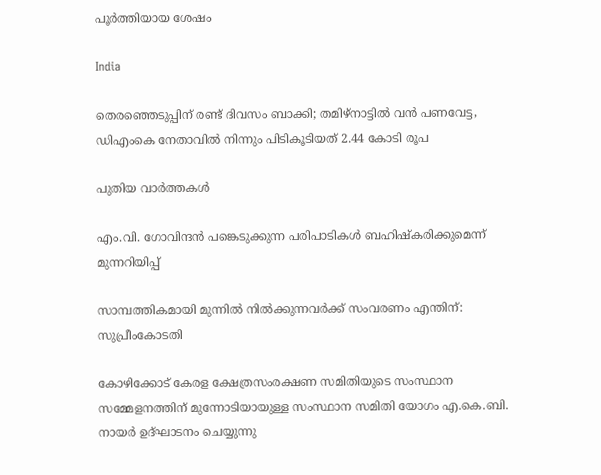പൂർത്തിയായ ശേഷം

India

തെരഞ്ഞെടുപ്പിന് രണ്ട് ദിവസം ബാക്കി; തമിഴ്നാട്ടിൽ വൻ പണവേട്ട, ഡിഎംകെ നേതാവിൽ നിന്നും പിടികൂടിയത് 2.44 കോടി രൂപ

പുതിയ വാര്‍ത്തകള്‍

എം.വി. ഗോവിന്ദന്‍ പങ്കെടുക്കുന്ന പരിപാടികള്‍ ബഹിഷ്‌കരിക്കുമെന്ന് മുന്നറിയിപ്പ്

സാമ്പത്തികമായി മുന്നില്‍ നില്‍ക്കുന്നവര്‍ക്ക് സംവരണം എന്തിന്: സുപ്രീംകോടതി

കോഴിക്കോട് കേരള ക്ഷേത്രസംരക്ഷണ സമിതിയുടെ സംസ്ഥാന സമ്മേളനത്തിന് മുന്നോടിയായുള്ള സംസ്ഥാന സമിതി യോഗം എ.കെ.ബി. നായര്‍ ഉദ്ഘാടനം ചെയ്യുന്നു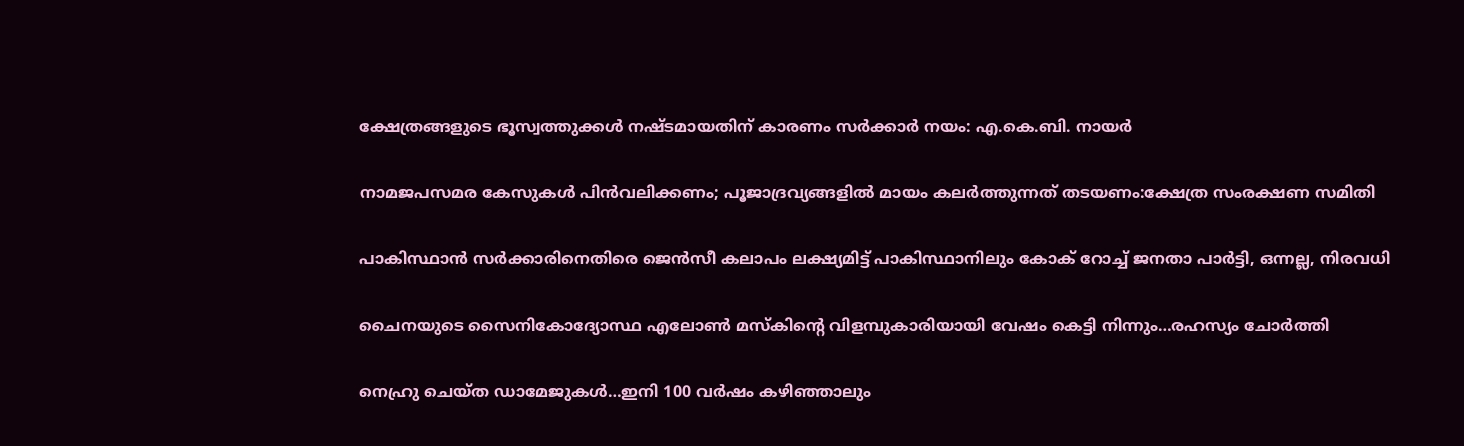ക്ഷേത്രങ്ങളുടെ ഭൂസ്വത്തുക്കള്‍ നഷ്ടമായതിന് കാരണം സര്‍ക്കാര്‍ നയം: എ.കെ.ബി. നായര്‍

നാമജപസമര കേസുകള്‍ പിന്‍വലിക്കണം; പൂജാദ്രവ്യങ്ങളില്‍ മായം കലര്‍ത്തുന്നത് തടയണം:ക്ഷേത്ര സംരക്ഷണ സമിതി

പാകിസ്ഥാന്‍ സര്‍ക്കാരിനെതിരെ ജെന്‍സീ കലാപം ലക്ഷ്യമിട്ട് പാകിസ്ഥാനിലും കോക് റോച്ച് ജനതാ പാര്‍ട്ടി, ഒന്നല്ല, നിരവധി

ചൈനയുടെ സൈനികോദ്യോസ്ഥ എലോണ്‍ മസ്കിന്റെ വിളമ്പുകാരിയായി വേഷം കെട്ടി നിന്നും…രഹസ്യം ചോര്‍ത്തി

നെഹ്രു ചെയ്ത ഡാമേജുകള്‍…ഇനി 100 വര്‍ഷം കഴിഞ്ഞാലും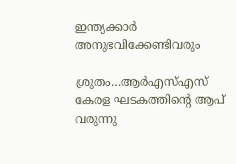ഇന്ത്യക്കാര്‍ അനുഭവിക്കേണ്ടിവരും

ശ്രുതം…ആര്‍എസ്എസ് കേരള ഘടകത്തിന്റെ ആപ് വരുന്നു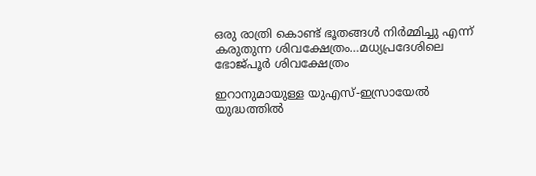ഒരു രാത്രി കൊണ്ട് ഭൂതങ്ങൾ നിർമ്മിച്ചു എന്ന് കരുതുന്ന ശിവക്ഷേത്രം…മധ്യപ്രദേശിലെ ഭോജ്പൂര്‍ ശിവക്ഷേത്രം

ഇറാനുമായുള്ള യുഎസ്-ഇസ്രായേൽ യുദ്ധത്തിൽ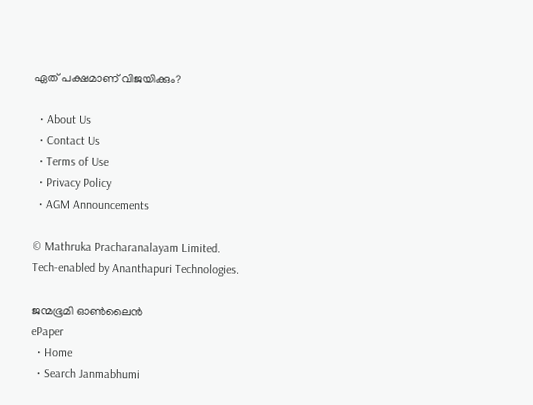ഏത് പക്ഷമാണ് വിജയിക്കും?

  • About Us
  • Contact Us
  • Terms of Use
  • Privacy Policy
  • AGM Announcements

© Mathruka Pracharanalayam Limited.
Tech-enabled by Ananthapuri Technologies.

ജന്മഭൂമി ഓണ്‍ലൈന്‍
ePaper
  • Home
  • Search Janmabhumi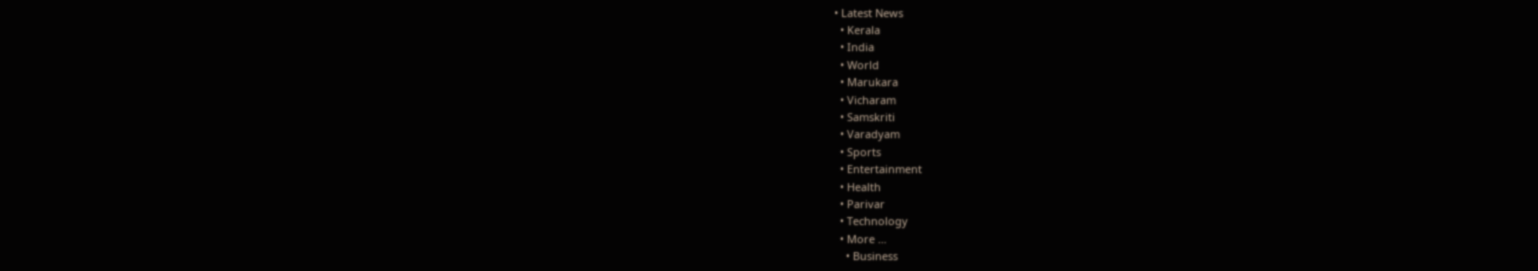• Latest News
  • Kerala
  • India
  • World
  • Marukara
  • Vicharam
  • Samskriti
  • Varadyam
  • Sports
  • Entertainment
  • Health
  • Parivar
  • Technology
  • More …
    • Business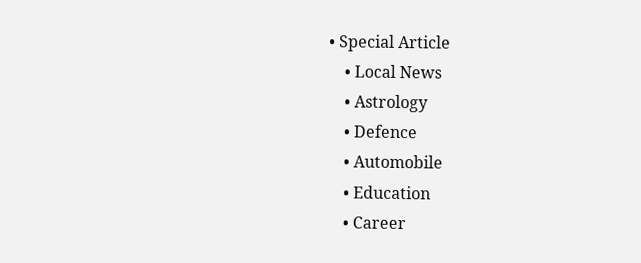• Special Article
    • Local News
    • Astrology
    • Defence
    • Automobile
    • Education
    • Career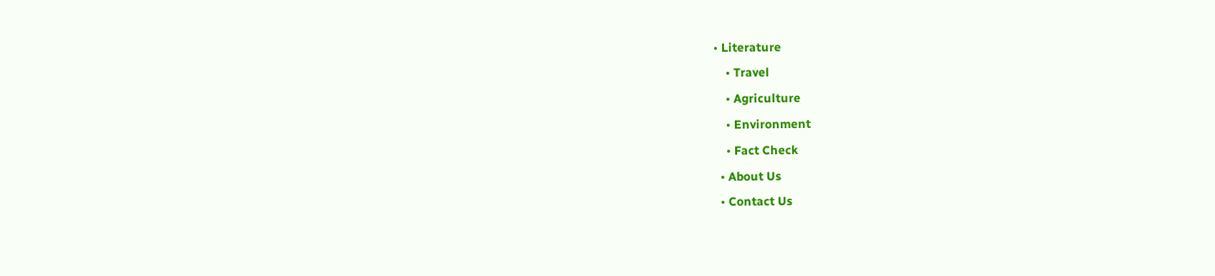• Literature
    • Travel
    • Agriculture
    • Environment
    • Fact Check
  • About Us
  • Contact Us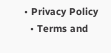• Privacy Policy
  • Terms and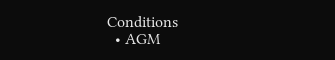Conditions
  • AGM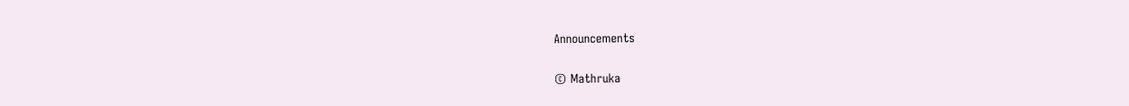Announcements

© Mathruka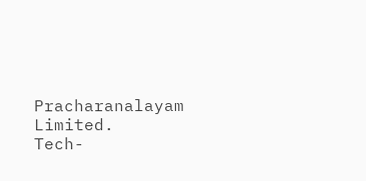Pracharanalayam Limited.
Tech-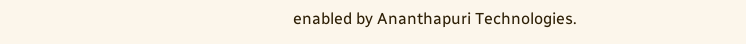enabled by Ananthapuri Technologies.